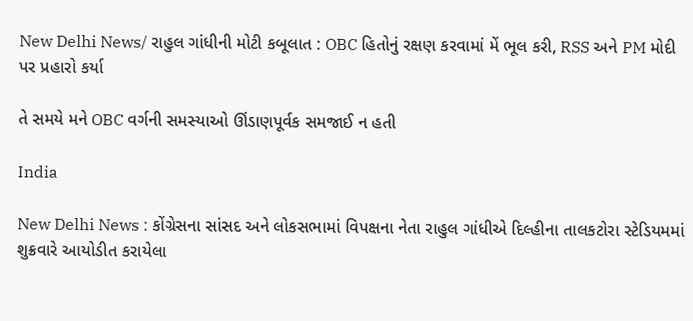New Delhi News/ રાહુલ ગાંધીની મોટી કબૂલાત : OBC હિતોનું રક્ષણ કરવામાં મેં ભૂલ કરી, RSS અને PM મોદી પર પ્રહારો કર્યા

તે સમયે મને OBC વર્ગની સમસ્યાઓ ઊંડાણપૂર્વક સમજાઈ ન હતી

India

New Delhi News : કોંગ્રેસના સાંસદ અને લોકસભામાં વિપક્ષના નેતા રાહુલ ગાંધીએ દિલ્હીના તાલકટોરા સ્ટેડિયમમાં શુક્રવારે આયોડીત કરાયેલા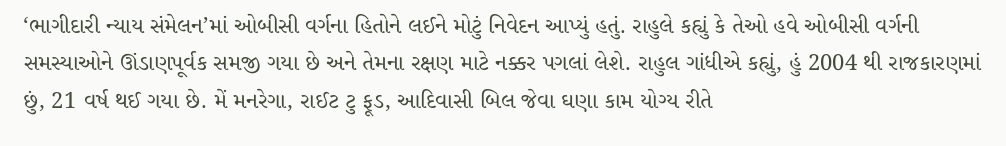‘ભાગીદારી ન્યાય સંમેલન’માં ઓબીસી વર્ગના હિતોને લઈને મોટું નિવેદન આપ્યું હતું. રાહુલે કહ્યું કે તેઓ હવે ઓબીસી વર્ગની સમસ્યાઓને ઊંડાણપૂર્વક સમજી ગયા છે અને તેમના રક્ષણ માટે નક્કર પગલાં લેશે. રાહુલ ગાંધીએ કહ્યું, હું 2004 થી રાજકારણમાં છું, 21 વર્ષ થઈ ગયા છે. મેં મનરેગા, રાઈટ ટુ ફૂડ, આદિવાસી બિલ જેવા ઘણા કામ યોગ્ય રીતે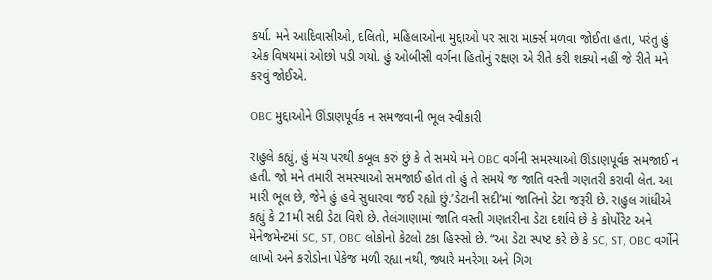કર્યા. મને આદિવાસીઓ, દલિતો, મહિલાઓના મુદ્દાઓ પર સારા માર્ક્સ મળવા જોઈતા હતા, પરંતુ હું એક વિષયમાં ઓછો પડી ગયો. હું ઓબીસી વર્ગના હિતોનું રક્ષણ એ રીતે કરી શક્યો નહીં જે રીતે મને કરવું જોઈએ.

OBC મુદ્દાઓને ઊંડાણપૂર્વક ન સમજવાની ભૂલ સ્વીકારી

રાહુલે કહ્યું, હું મંચ પરથી કબૂલ કરું છું કે તે સમયે મને OBC વર્ગની સમસ્યાઓ ઊંડાણપૂર્વક સમજાઈ ન હતી. જો મને તમારી સમસ્યાઓ સમજાઈ હોત તો હું તે સમયે જ જાતિ વસ્તી ગણતરી કરાવી લેત. આ મારી ભૂલ છે, જેને હું હવે સુધારવા જઈ રહ્યો છું.’ડેટાની સદી’માં જાતિનો ડેટા જરૂરી છે. રાહુલ ગાંધીએ કહ્યું કે 21મી સદી ડેટા વિશે છે. તેલંગાણામાં જાતિ વસ્તી ગણતરીના ડેટા દર્શાવે છે કે કોર્પોરેટ અને મેનેજમેન્ટમાં SC, ST, OBC લોકોનો કેટલો ટકા હિસ્સો છે. “આ ડેટા સ્પષ્ટ કરે છે કે SC, ST, OBC વર્ગોને લાખો અને કરોડોના પેકેજ મળી રહ્યા નથી, જ્યારે મનરેગા અને ગિગ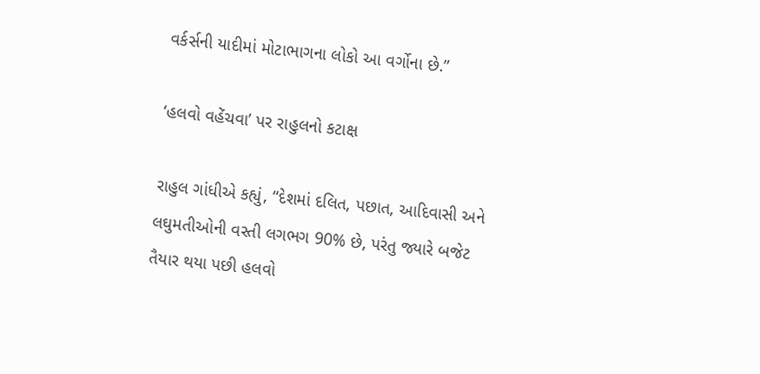વર્કર્સની યાદીમાં મોટાભાગના લોકો આ વર્ગોના છે.”

‘હલવો વહેંચવા’ પર રાહુલનો કટાક્ષ

રાહુલ ગાંધીએ કહ્યું, “દેશમાં દલિત, પછાત, આદિવાસી અને લઘુમતીઓની વસ્તી લગભગ 90% છે, પરંતુ જ્યારે બજેટ તૈયાર થયા પછી હલવો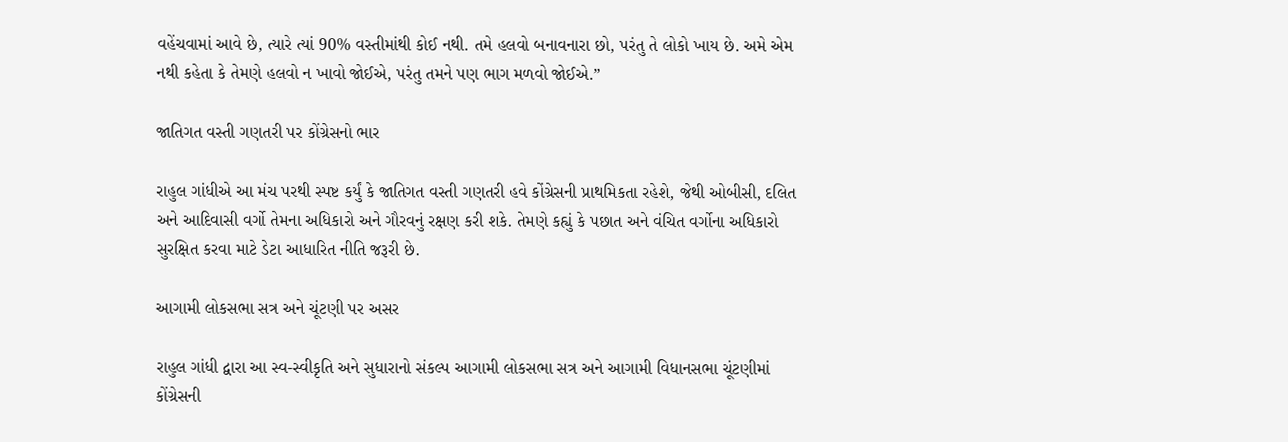વહેંચવામાં આવે છે, ત્યારે ત્યાં 90% વસ્તીમાંથી કોઈ નથી. તમે હલવો બનાવનારા છો, પરંતુ તે લોકો ખાય છે. અમે એમ નથી કહેતા કે તેમણે હલવો ન ખાવો જોઈએ, પરંતુ તમને પણ ભાગ મળવો જોઈએ.”

જાતિગત વસ્તી ગણતરી પર કોંગ્રેસનો ભાર

રાહુલ ગાંધીએ આ મંચ પરથી સ્પષ્ટ કર્યું કે જાતિગત વસ્તી ગણતરી હવે કોંગ્રેસની પ્રાથમિકતા રહેશે, જેથી ઓબીસી, દલિત અને આદિવાસી વર્ગો તેમના અધિકારો અને ગૌરવનું રક્ષણ કરી શકે. તેમણે કહ્યું કે પછાત અને વંચિત વર્ગોના અધિકારો સુરક્ષિત કરવા માટે ડેટા આધારિત નીતિ જરૂરી છે.

આગામી લોકસભા સત્ર અને ચૂંટણી પર અસર

રાહુલ ગાંધી દ્વારા આ સ્વ-સ્વીકૃતિ અને સુધારાનો સંકલ્પ આગામી લોકસભા સત્ર અને આગામી વિધાનસભા ચૂંટણીમાં કોંગ્રેસની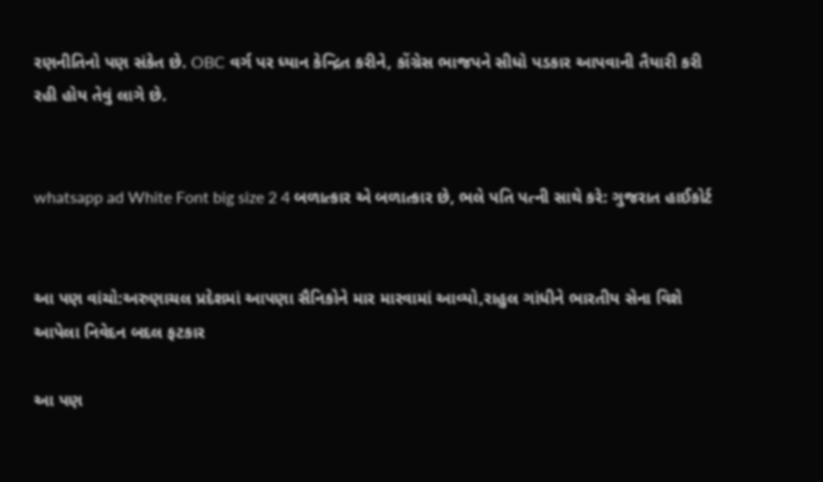રણનીતિનો પણ સંકેત છે. OBC વર્ગ પર ધ્યાન કેન્દ્રિત કરીને, કોંગ્રેસ ભાજપને સીધો પડકાર આપવાની તૈયારી કરી રહી હોય તેવું લાગે છે.


whatsapp ad White Font big size 2 4 બળાત્કાર એ બળાત્કાર છે, ભલે પતિ પત્ની સાથે કરે: ગુજરાત હાઈકોર્ટ


આ પણ વાંચો:અરુણાચલ પ્રદેશમાં આપણા સૈનિકોને માર મારવામાં આવ્યો,રાહુલ ગાંધીને ભારતીય સેના વિશે આપેલા નિવેદન બદલ ફટકાર

આ પણ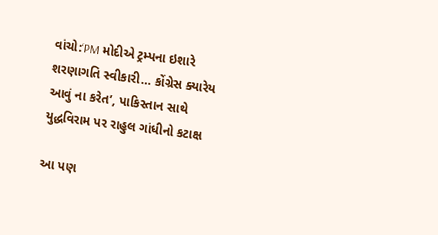વાંચો:‘PM મોદીએ ટ્રમ્પના ઇશારે શરણાગતિ સ્વીકારી… કોંગ્રેસ ક્યારેય આવું ના કરેત’, પાકિસ્તાન સાથે યુદ્ધવિરામ પર રાહુલ ગાંધીનો કટાક્ષ

આ પણ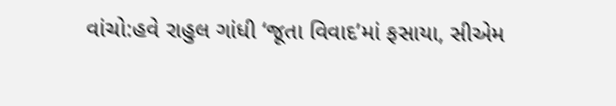વાંચો:હવે રાહુલ ગાંધી ‘જૂતા વિવાદ’માં ફસાયા, સીએમ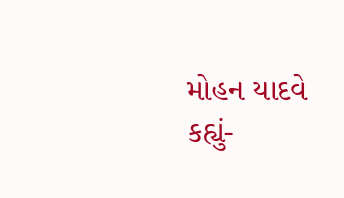મોહન યાદવે કહ્યું-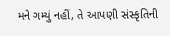મને ગમ્યું નહીં, તે આપણી સંસ્કૃતિની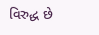વિરુદ્ધ છે